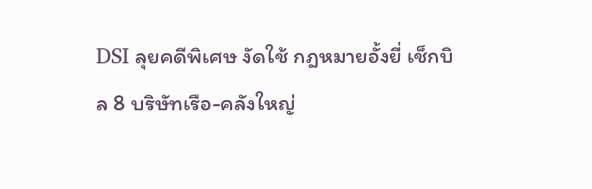DSI ลุยคดีพิเศษ งัดใช้ กฎหมายอั้งยี่ เช็กบิล 8 บริษัทเรือ-คลังใหญ่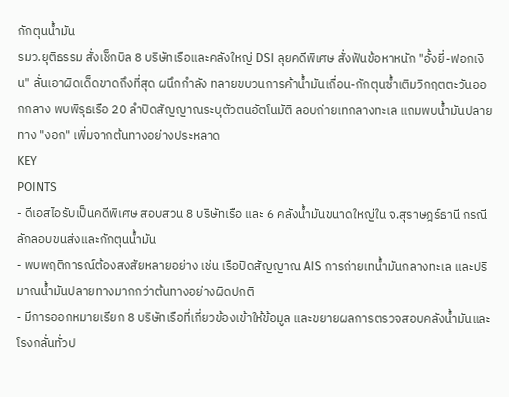กักตุนน้ำมัน
รมว.ยุติธรรม สั่งเช็กบิล 8 บริษัทเรือและคลังใหญ่ DSI ลุยคดีพิเศษ สั่งฟันข้อหาหนัก "อั้งยี่-ฟอกเงิน" ลั่นเอาผิดเด็ดขาดถึงที่สุด ผนึกกำลัง ทลายขบวนการค้าน้ำมันเถื่อน-กักตุนซ้ำเติมวิกฤตตะวันออกกลาง พบพิรุธเรือ 20 ลำปิดสัญญาณระบุตัวตนอัตโนมัติ ลอบถ่ายเทกลางทะเล แถมพบน้ำมันปลายทาง "งอก" เพิ่มจากต้นทางอย่างประหลาด
KEY
POINTS
- ดีเอสไอรับเป็นคดีพิเศษ สอบสวน 8 บริษัทเรือ และ 6 คลังน้ำมันขนาดใหญ่ใน จ.สุราษฎร์ธานี กรณีลักลอบขนส่งและกักตุนน้ำมัน
- พบพฤติการณ์ต้องสงสัยหลายอย่าง เช่น เรือปิดสัญญาณ AIS การถ่ายเทน้ำมันกลางทะเล และปริมาณน้ำมันปลายทางมากกว่าต้นทางอย่างผิดปกติ
- มีการออกหมายเรียก 8 บริษัทเรือที่เกี่ยวข้องเข้าให้ข้อมูล และขยายผลการตรวจสอบคลังน้ำมันและโรงกลั่นทั่วป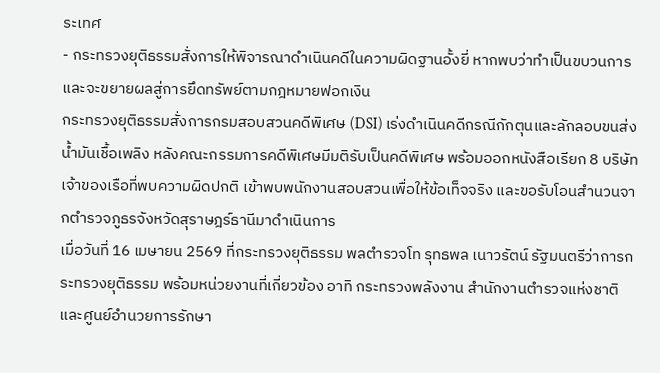ระเทศ
- กระทรวงยุติธรรมสั่งการให้พิจารณาดำเนินคดีในความผิดฐานอั้งยี่ หากพบว่าทำเป็นขบวนการ และจะขยายผลสู่การยึดทรัพย์ตามกฎหมายฟอกเงิน
กระทรวงยุติธรรมสั่งการกรมสอบสวนคดีพิเศษ (DSI) เร่งดำเนินคดีกรณีกักตุนและลักลอบขนส่งน้ำมันเชื้อเพลิง หลังคณะกรรมการคดีพิเศษมีมติรับเป็นคดีพิเศษ พร้อมออกหนังสือเรียก 8 บริษัทเจ้าของเรือที่พบความผิดปกติ เข้าพบพนักงานสอบสวนเพื่อให้ข้อเท็จจริง และขอรับโอนสำนวนจากตำรวจภูธรจังหวัดสุราษฎร์ธานีมาดำเนินการ
เมื่อวันที่ 16 เมษายน 2569 ที่กระทรวงยุติธรรม พลตำรวจโท รุทธพล เนาวรัตน์ รัฐมนตรีว่าการกระทรวงยุติธรรม พร้อมหน่วยงานที่เกี่ยวข้อง อาทิ กระทรวงพลังงาน สำนักงานตำรวจแห่งชาติ และศูนย์อำนวยการรักษา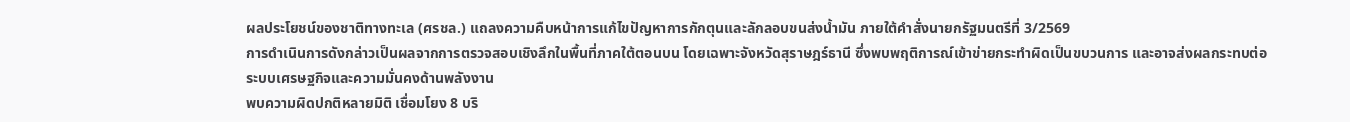ผลประโยชน์ของชาติทางทะเล (ศรชล.) แถลงความคืบหน้าการแก้ไขปัญหาการกักตุนและลักลอบขนส่งน้ำมัน ภายใต้คำสั่งนายกรัฐมนตรีที่ 3/2569
การดำเนินการดังกล่าวเป็นผลจากการตรวจสอบเชิงลึกในพื้นที่ภาคใต้ตอนบน โดยเฉพาะจังหวัดสุราษฎร์ธานี ซึ่งพบพฤติการณ์เข้าข่ายกระทำผิดเป็นขบวนการ และอาจส่งผลกระทบต่อระบบเศรษฐกิจและความมั่นคงด้านพลังงาน
พบความผิดปกติหลายมิติ เชื่อมโยง 8 บริ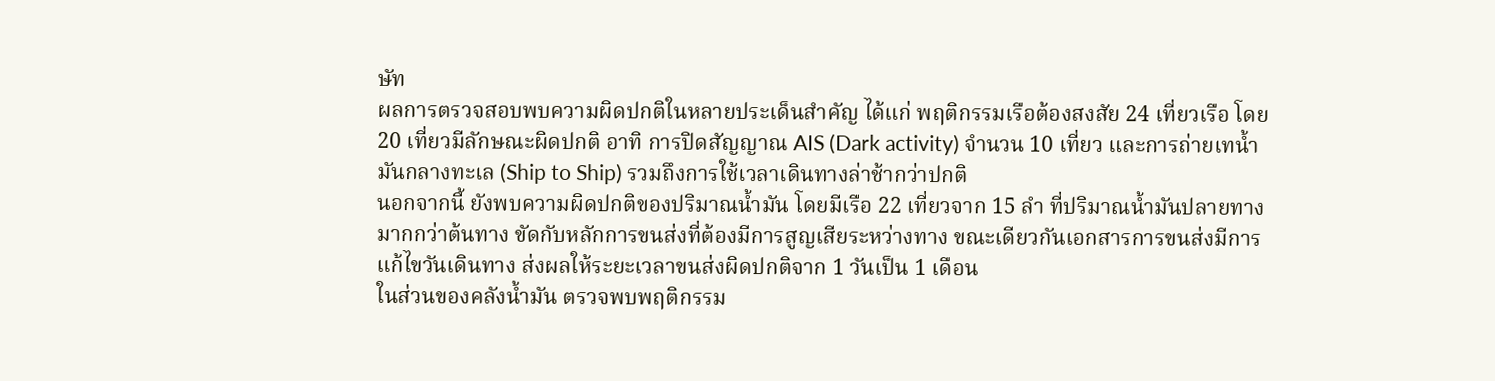ษัท
ผลการตรวจสอบพบความผิดปกติในหลายประเด็นสำคัญ ได้แก่ พฤติกรรมเรือต้องสงสัย 24 เที่ยวเรือ โดย 20 เที่ยวมีลักษณะผิดปกติ อาทิ การปิดสัญญาณ AIS (Dark activity) จำนวน 10 เที่ยว และการถ่ายเทน้ำมันกลางทะเล (Ship to Ship) รวมถึงการใช้เวลาเดินทางล่าช้ากว่าปกติ
นอกจากนี้ ยังพบความผิดปกติของปริมาณน้ำมัน โดยมีเรือ 22 เที่ยวจาก 15 ลำ ที่ปริมาณน้ำมันปลายทางมากกว่าต้นทาง ขัดกับหลักการขนส่งที่ต้องมีการสูญเสียระหว่างทาง ขณะเดียวกันเอกสารการขนส่งมีการแก้ไขวันเดินทาง ส่งผลให้ระยะเวลาขนส่งผิดปกติจาก 1 วันเป็น 1 เดือน
ในส่วนของคลังน้ำมัน ตรวจพบพฤติกรรม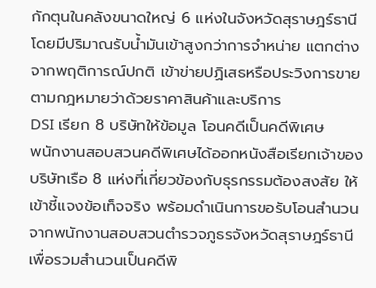กักตุนในคลังขนาดใหญ่ 6 แห่งในจังหวัดสุราษฎร์ธานี โดยมีปริมาณรับน้ำมันเข้าสูงกว่าการจำหน่าย แตกต่างจากพฤติการณ์ปกติ เข้าข่ายปฏิเสธหรือประวิงการขายตามกฎหมายว่าด้วยราคาสินค้าและบริการ
DSI เรียก 8 บริษัทให้ข้อมูล โอนคดีเป็นคดีพิเศษ
พนักงานสอบสวนคดีพิเศษได้ออกหนังสือเรียกเจ้าของบริษัทเรือ 8 แห่งที่เกี่ยวข้องกับธุรกรรมต้องสงสัย ให้เข้าชี้แจงข้อเท็จจริง พร้อมดำเนินการขอรับโอนสำนวนจากพนักงานสอบสวนตำรวจภูธรจังหวัดสุราษฎร์ธานี เพื่อรวมสำนวนเป็นคดีพิ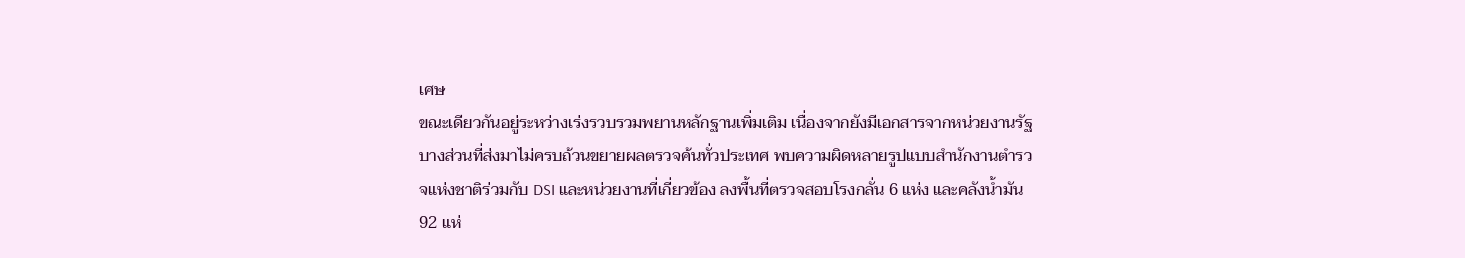เศษ
ขณะเดียวกันอยู่ระหว่างเร่งรวบรวมพยานหลักฐานเพิ่มเติม เนื่องจากยังมีเอกสารจากหน่วยงานรัฐบางส่วนที่ส่งมาไม่ครบถ้วนขยายผลตรวจค้นทั่วประเทศ พบความผิดหลายรูปแบบสำนักงานตำรวจแห่งชาติร่วมกับ DSI และหน่วยงานที่เกี่ยวข้อง ลงพื้นที่ตรวจสอบโรงกลั่น 6 แห่ง และคลังน้ำมัน 92 แห่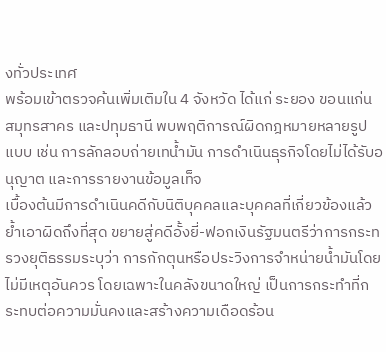งทั่วประเทศ
พร้อมเข้าตรวจค้นเพิ่มเติมใน 4 จังหวัด ได้แก่ ระยอง ขอนแก่น สมุทรสาคร และปทุมธานี พบพฤติการณ์ผิดกฎหมายหลายรูปแบบ เช่น การลักลอบถ่ายเทน้ำมัน การดำเนินธุรกิจโดยไม่ได้รับอนุญาต และการรายงานข้อมูลเท็จ
เบื้องต้นมีการดำเนินคดีกับนิติบุคคลและบุคคลที่เกี่ยวข้องแล้ว ย้ำเอาผิดถึงที่สุด ขยายสู่คดีอั้งยี่-ฟอกเงินรัฐมนตรีว่าการกระทรวงยุติธรรมระบุว่า การกักตุนหรือประวิงการจำหน่ายน้ำมันโดยไม่มีเหตุอันควร โดยเฉพาะในคลังขนาดใหญ่ เป็นการกระทำที่กระทบต่อความมั่นคงและสร้างความเดือดร้อน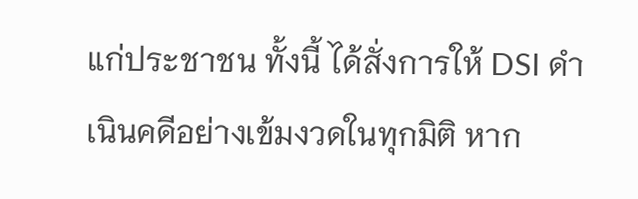แก่ประชาชน ทั้งนี้ ได้สั่งการให้ DSI ดำเนินคดีอย่างเข้มงวดในทุกมิติ หาก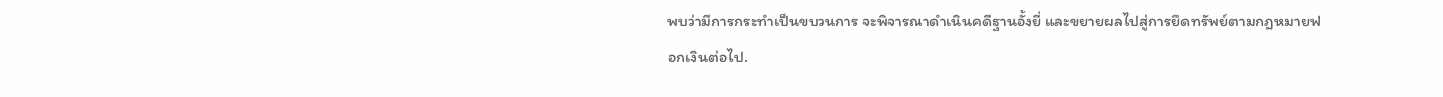พบว่ามีการกระทำเป็นขบวนการ จะพิจารณาดำเนินคดีฐานอั้งยี่ และขยายผลไปสู่การยึดทรัพย์ตามกฎหมายฟอกเงินต่อไป.